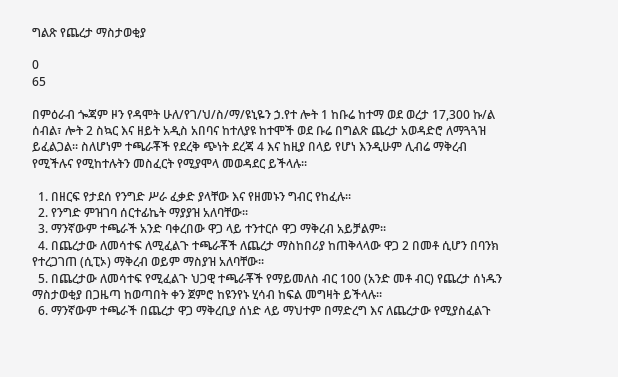ግልጽ የጨረታ ማስታወቂያ

0
65

በምዕራብ ጐጃም ዞን የዳሞት ሁለ/የገ/ህ/ስ/ማ/ዩኒዬን ኃ.የተ ሎት 1 ከቡሬ ከተማ ወደ ወረታ 17,300 ኩ/ል ሰብል፣ ሎት 2 ስኳር እና ዘይት አዲስ አበባና ከተለያዩ ከተሞች ወደ ቡሬ በግልጽ ጨረታ አወዳድሮ ለማጓጓዝ ይፈልጋል፡፡ ስለሆነም ተጫራቾች የደረቅ ጭነት ደረጃ 4 እና ከዚያ በላይ የሆነ እንዲሁም ሊብሬ ማቅረብ የሚችሉና የሚከተሉትን መስፈርት የሚያሞላ መወዳደር ይችላሉ፡፡

  1. በዘርፍ የታደሰ የንግድ ሥራ ፈቃድ ያላቸው እና የዘመኑን ግብር የከፈሉ፡፡
  2. የንግድ ምዝገባ ሰርተፊኬት ማያያዝ አለባቸው፡፡
  3. ማንኛውም ተጫራች አንድ ባቀረበው ዋጋ ላይ ተንተርሶ ዋጋ ማቅረብ አይቻልም፡፡
  4. በጨረታው ለመሳተፍ ለሚፈልጉ ተጫራቾች ለጨረታ ማስከበሪያ ከጠቅላላው ዋጋ 2 በመቶ ሲሆን በባንክ የተረጋገጠ (ሲፒኦ) ማቅረብ ወይም ማስያዝ አለባቸው፡፡
  5. በጨረታው ለመሳተፍ የሚፈልጉ ህጋዊ ተጫራቾች የማይመለስ ብር 100 (አንድ መቶ ብር) የጨረታ ሰነዱን ማስታወቂያ በጋዜጣ ከወጣበት ቀን ጀምሮ ከዩንየኑ ሂሳብ ከፍል መግዛት ይችላሉ፡፡
  6. ማንኛውም ተጫራች በጨረታ ዋጋ ማቅረቢያ ሰነድ ላይ ማህተም በማድረግ እና ለጨረታው የሚያስፈልጉ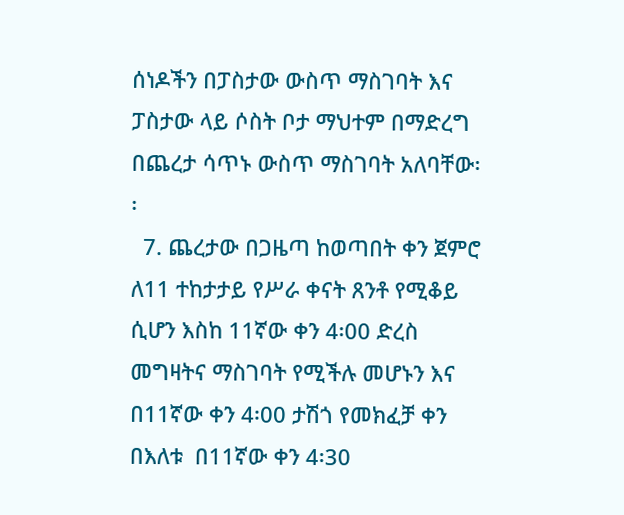ሰነዶችን በፓስታው ውስጥ ማስገባት እና ፓስታው ላይ ሶስት ቦታ ማህተም በማድረግ በጨረታ ሳጥኑ ውስጥ ማስገባት አለባቸው፡፡
  7. ጨረታው በጋዜጣ ከወጣበት ቀን ጀምሮ ለ11 ተከታታይ የሥራ ቀናት ጸንቶ የሚቆይ ሲሆን እስከ 11ኛው ቀን 4፡00 ድረስ መግዛትና ማስገባት የሚችሉ መሆኑን እና በ11ኛው ቀን 4፡00 ታሽጎ የመክፈቻ ቀን በእለቱ  በ11ኛው ቀን 4፡30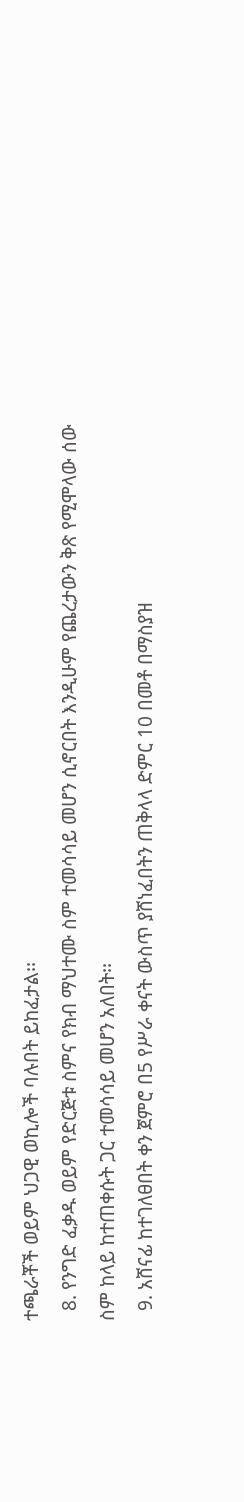ተጫራቾች ወይም ህጋዊ ወኪሎች ባሉበት ይከፈታል፡፡
  8. የንግድ ፈቃዱ ወይም የድርጅቱ ስምና የክብ ማህተሙ ስም ተመሳሳይ መሆን ሲኖርበት እንዲሁም የጨረታውን ቅጽ የሚሞላው ሰው ስም ከላይ ከተጠቀሱት ጋር ተመሳሳይ መሆን አለበት፡፡
  9. አሸናፊ ከተገለፀበት ቀን ጀምሮ በ5 የሥራ ቀናት ውስጥ ያሸነፈበትን ጠቅላላ ድምር 10 በመቶ በማስያዝ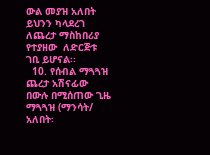ውል መያዝ አለበት ይህንን ካላደረገ ለጨረታ ማስከበሪያ የተያዘው  ለድርጅቱ ገቢ ይሆናል፡፡
  10. የሰብል ማጓጓዝ ጨረታ አሽናፊው በውሉ በሚሰጠው ጊዜ ማጓጓዝ (ማንሳት/ አለበት፡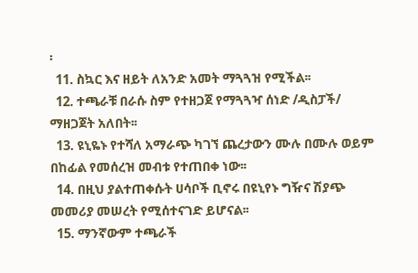፡
  11. ስኳር እና ዘይት ለአንድ አመት ማጓጓዝ የሚችል፡፡
  12. ተጫራቹ በራሱ ስም የተዘጋጀ የማጓጓዣ ሰነድ /ዲስፓች/ ማዘጋጀት አለበት፡፡
  13. ዩኒዬኑ የተሻለ አማራጭ ካገኘ ጨረታውን ሙሉ በሙሉ ወይም በከፊል የመሰረዝ መብቱ የተጠበቀ ነው፡፡
  14. በዚህ ያልተጠቀሱት ሀሳቦች ቢኖሩ በዩኒየኑ ግዥና ሽያጭ መመሪያ መሠረት የሚሰተናገድ ይሆናል፡፡
  15. ማንኛውም ተጫራች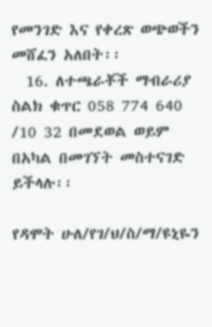የመንገድ እና የቀረጽ ወጭወችን መሸፈን አለበት፡፡
  16. ለተጫራቾች ማብራሪያ ስልክ ቁጥር 058 774 640 /10 32 በመደወል ወይም በአካል በመገኘት መስተናገድ ይችላሉ፡፡

የዳሞት ሁለ/የገ/ህ/ስ/ማ/ዩኒዬን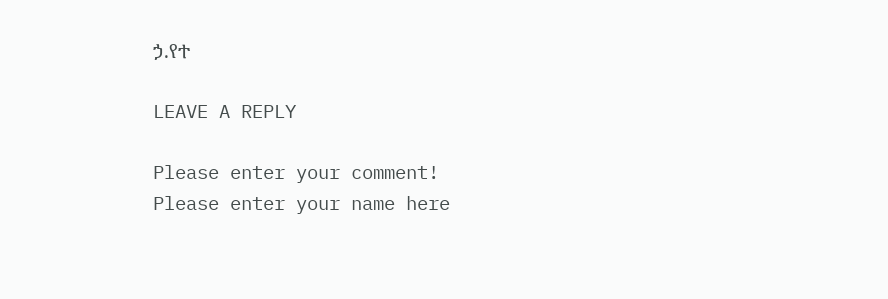ኃ.የተ

LEAVE A REPLY

Please enter your comment!
Please enter your name here